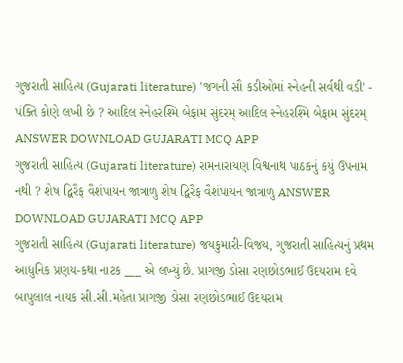ગુજરાતી સાહિત્ય (Gujarati literature) 'જગની સૌ કડીઓમાં સ્નેહની સર્વથી વડી' - પંક્તિ કોણે લખી છે ? આદિલ સ્નેહરશ્મિ બેફામ સુંદરમ્ આદિલ સ્નેહરશ્મિ બેફામ સુંદરમ્ ANSWER DOWNLOAD GUJARATI MCQ APP
ગુજરાતી સાહિત્ય (Gujarati literature) રામનારાયણ વિશ્વનાથ પાઠકનું કયું ઉપનામ નથી ? શેષ દ્વિરૈફ વૈશંપાયન જાત્રાળુ શેષ દ્વિરૈફ વૈશંપાયન જાત્રાળુ ANSWER DOWNLOAD GUJARATI MCQ APP
ગુજરાતી સાહિત્ય (Gujarati literature) જયકુમારી-વિજય, ગુજરાતી સાહિત્યનું પ્રથમ આધુનિક પ્રણય-કથા નાટક ___ એ લખ્યું છે. પ્રાગજી ડોસા રણછોડભાઈ ઉદયરામ દવે બાપુલાલ નાયક સી.સી.મહેતા પ્રાગજી ડોસા રણછોડભાઈ ઉદયરામ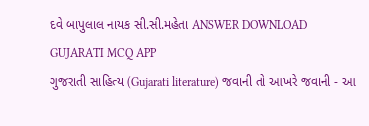દવે બાપુલાલ નાયક સી.સી.મહેતા ANSWER DOWNLOAD GUJARATI MCQ APP
ગુજરાતી સાહિત્ય (Gujarati literature) જવાની તો આખરે જવાની - આ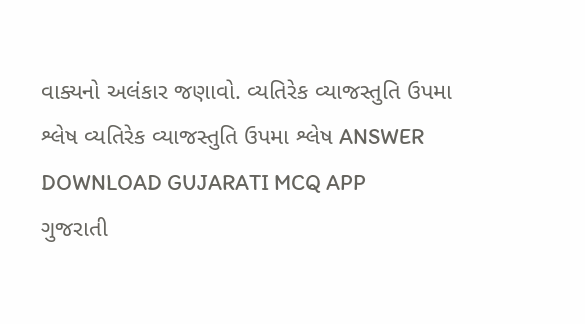વાક્યનો અલંકાર જણાવો. વ્યતિરેક વ્યાજસ્તુતિ ઉપમા શ્લેષ વ્યતિરેક વ્યાજસ્તુતિ ઉપમા શ્લેષ ANSWER DOWNLOAD GUJARATI MCQ APP
ગુજરાતી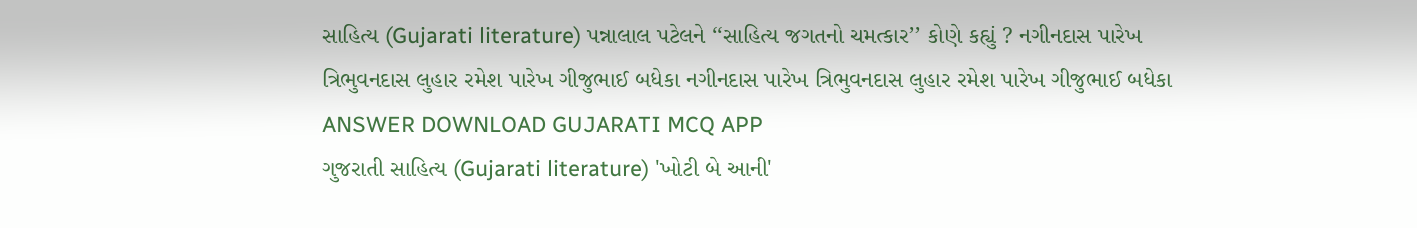સાહિત્ય (Gujarati literature) પન્નાલાલ પટેલને ‘‘સાહિત્ય જગતનો ચમત્કાર’’ કોણે કહ્યું ? નગીનદાસ પારેખ ત્રિભુવનદાસ લુહાર રમેશ પારેખ ગીજુભાઈ બધેકા નગીનદાસ પારેખ ત્રિભુવનદાસ લુહાર રમેશ પારેખ ગીજુભાઈ બધેકા ANSWER DOWNLOAD GUJARATI MCQ APP
ગુજરાતી સાહિત્ય (Gujarati literature) 'ખોટી બે આની'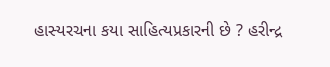હાસ્યરચના કયા સાહિત્યપ્રકારની છે ? હરીન્દ્ર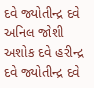દવે જ્યોતીન્દ્ર દવે અનિલ જોશી અશોક દવે હરીન્દ્ર દવે જ્યોતીન્દ્ર દવે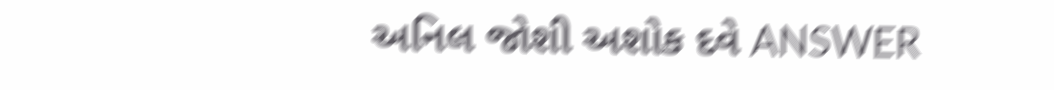અનિલ જોશી અશોક દવે ANSWER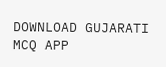DOWNLOAD GUJARATI MCQ APP